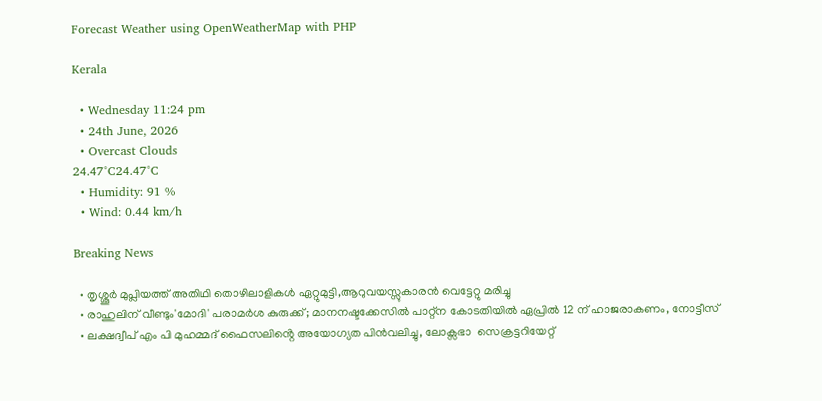Forecast Weather using OpenWeatherMap with PHP

Kerala

  • Wednesday 11:24 pm
  • 24th June, 2026
  • Overcast Clouds
24.47°C24.47°C
  • Humidity: 91 %
  • Wind: 0.44 km/h

Breaking News

  • തൃശ്ശൂർ മുപ്ലിയത്ത് അതിഥി തൊഴിലാളികൾ ഏറ്റുമുട്ടി,ആറുവയസ്സുകാരൻ വെട്ടേറ്റു മരിച്ചു
  • രാഹുലിന് വീണ്ടും'മോദി' പരാമര്‍ശ കുരുക്ക്; മാനനഷ്ടക്കേസിൽ പാറ്റ്ന കോടതിയിൽ ഏപ്രിൽ 12 ന് ഹാജരാകണം, നോട്ടീസ്
  • ലക്ഷദ്വീപ് എം പി മുഹമ്മദ് ഫൈസലിൻ്റെ അയോഗ്യത പിൻവലിച്ചു, ലോക്സഭാ  സെക്രട്ടറിയേറ്റ്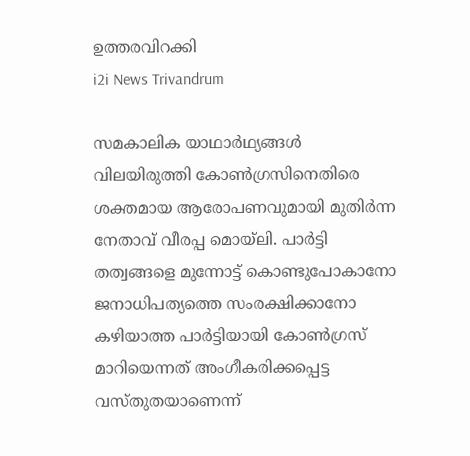ഉത്തരവിറക്കി
i2i News Trivandrum

സമകാലിക യാഥാര്‍ഥ്യങ്ങള്‍ വിലയിരുത്തി കോണ്‍ഗ്രസിനെതിരെ ശക്തമായ ആരോപണവുമായി മുതിര്‍ന്ന നേതാവ് വീരപ്പ മൊയ്ലി. പാര്‍ട്ടി തത്വങ്ങളെ മുന്നോട്ട് കൊണ്ടുപോകാനോ ജനാധിപത്യത്തെ സംരക്ഷിക്കാനോ കഴിയാത്ത പാര്‍ട്ടിയായി കോണ്‍ഗ്രസ് മാറിയെന്നത് അംഗീകരിക്കപ്പെട്ട വസ്തുതയാണെന്ന്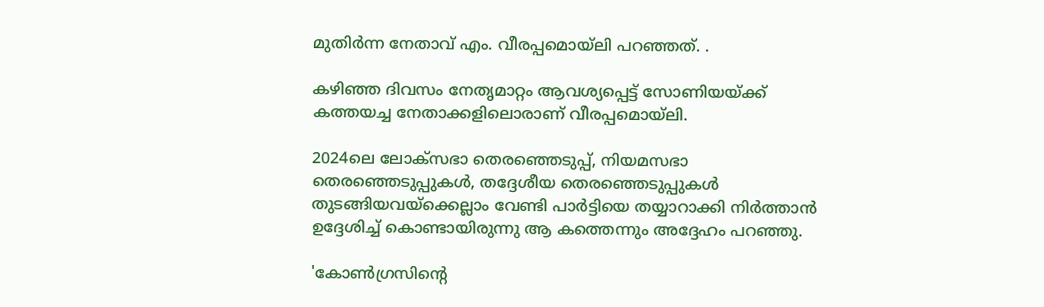മുതിര്‍ന്ന നേതാവ് എം. വീരപ്പമൊയ്ലി പറഞ്ഞത്. .

കഴിഞ്ഞ ദിവസം നേതൃമാറ്റം ആവശ്യപ്പെട്ട് സോണിയയ്ക്ക് കത്തയച്ച നേതാക്കളിലൊരാണ് വീരപ്പമൊയ്ലി.

2024ലെ ലോക്‌സഭാ തെരഞ്ഞെടുപ്പ്, നിയമസഭാ തെരഞ്ഞെടുപ്പുകള്‍, തദ്ദേശീയ തെരഞ്ഞെടുപ്പുകള്‍ തുടങ്ങിയവയ്‌ക്കെല്ലാം വേണ്ടി പാര്‍ട്ടിയെ തയ്യാറാക്കി നിര്‍ത്താന്‍ ഉദ്ദേശിച്ച് കൊണ്ടായിരുന്നു ആ കത്തെന്നും അദ്ദേഹം പറഞ്ഞു.

'കോണ്‍ഗ്രസിന്റെ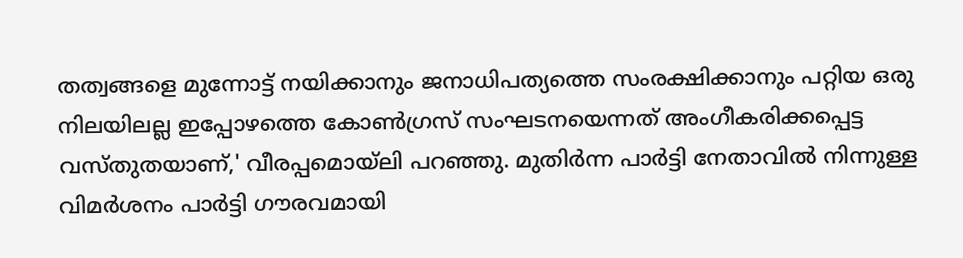തത്വങ്ങളെ മുന്നോട്ട് നയിക്കാനും ജനാധിപത്യത്തെ സംരക്ഷിക്കാനും പറ്റിയ ഒരു നിലയിലല്ല ഇപ്പോഴത്തെ കോണ്‍ഗ്രസ് സംഘടനയെന്നത് അംഗീകരിക്കപ്പെട്ട വസ്തുതയാണ്,' വീരപ്പമൊയ്‌ലി പറഞ്ഞു. മുതിര്‍ന്ന പാര്‍ട്ടി നേതാവില്‍ നിന്നുള്ള വിമര്‍ശനം പാര്‍ട്ടി ഗൗരവമായി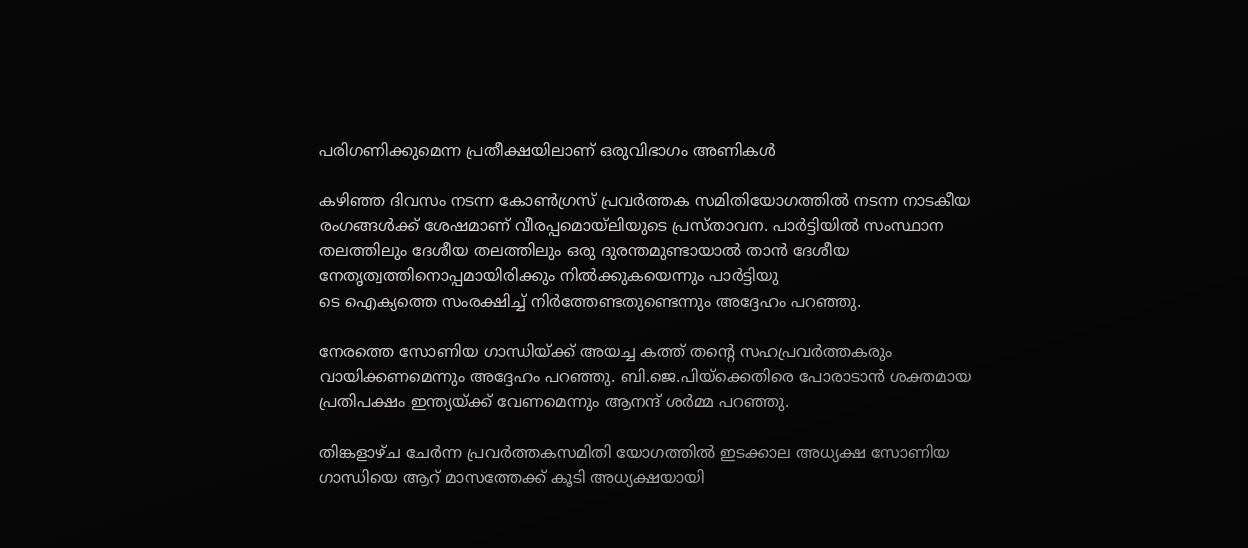പരിഗണിക്കുമെന്ന പ്രതീക്ഷയിലാണ് ഒരുവിഭാഗം അണികള്‍

കഴിഞ്ഞ ദിവസം നടന്ന കോണ്‍ഗ്രസ് പ്രവര്‍ത്തക സമിതിയോഗത്തില്‍ നടന്ന നാടകീയ രംഗങ്ങള്‍ക്ക് ശേഷമാണ് വീരപ്പമൊയ്‌ലിയുടെ പ്രസ്താവന. പാര്‍ട്ടിയില്‍ സംസ്ഥാന തലത്തിലും ദേശീയ തലത്തിലും ഒരു ദുരന്തമുണ്ടായാല്‍ താന്‍ ദേശീയ നേതൃത്വത്തിനൊപ്പമായിരിക്കും നില്‍ക്കുകയെന്നും പാര്‍ട്ടിയു
ടെ ഐക്യത്തെ സംരക്ഷിച്ച് നിര്‍ത്തേണ്ടതുണ്ടെന്നും അദ്ദേഹം പറഞ്ഞു.

നേരത്തെ സോണിയ ഗാന്ധിയ്ക്ക് അയച്ച കത്ത് തന്റെ സഹപ്രവര്‍ത്തകരും വായിക്കണമെന്നും അദ്ദേഹം പറഞ്ഞു. ബി.ജെ.പിയ്ക്കെതിരെ പോരാടാന്‍ ശക്തമായ പ്രതിപക്ഷം ഇന്ത്യയ്ക്ക് വേണമെന്നും ആനന്ദ് ശര്‍മ്മ പറഞ്ഞു.

തിങ്കളാഴ്ച ചേര്‍ന്ന പ്രവര്‍ത്തകസമിതി യോഗത്തില്‍ ഇടക്കാല അധ്യക്ഷ സോണിയ ഗാന്ധിയെ ആറ് മാസത്തേക്ക് കൂടി അധ്യക്ഷയായി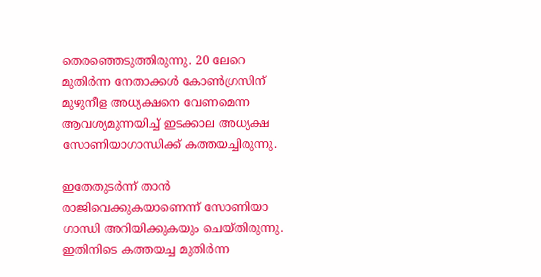തെരഞ്ഞെടുത്തിരുന്നു. 20 ലേറെ മുതിര്‍ന്ന നേതാക്കള്‍ കോണ്‍ഗ്രസിന് മുഴുനീള അധ്യക്ഷനെ വേണമെന്ന ആവശ്യമുന്നയിച്ച് ഇടക്കാല അധ്യക്ഷ സോണിയാഗാന്ധിക്ക് കത്തയച്ചിരുന്നു.

ഇതേതുടര്‍ന്ന് താന്‍ രാജിവെക്കുകയാണെന്ന് സോണിയാ ഗാന്ധി അറിയിക്കുകയും ചെയ്തിരുന്നു. ഇതിനിടെ കത്തയച്ച മുതിര്‍ന്ന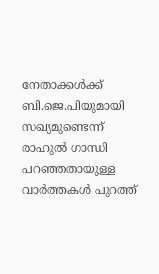നേതാക്കള്‍ക്ക് ബി.ജെ.പിയുമായി സഖ്യമുണ്ടെന്ന് രാഹുല്‍ ഗാന്ധി പറഞ്ഞതായുള്ള വാര്‍ത്തകള്‍ പുറത്ത്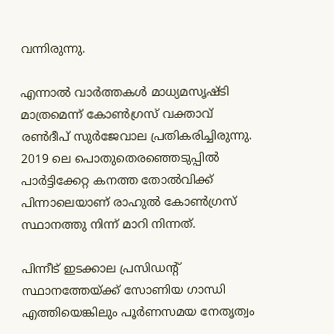വന്നിരുന്നു.

എന്നാല്‍ വാര്‍ത്തകള്‍ മാധ്യമസൃഷ്ടി മാത്രമെന്ന് കോണ്‍ഗ്രസ് വക്താവ് രണ്‍ദീപ് സുര്‍ജേവാല പ്രതികരിച്ചിരുന്നു. 2019 ലെ പൊതുതെരഞ്ഞെടുപ്പില്‍ പാര്‍ട്ടിക്കേറ്റ കനത്ത തോല്‍വിക്ക് പിന്നാലെയാണ് രാഹുല്‍ കോണ്‍ഗ്രസ് സ്ഥാനത്തു നിന്ന് മാറി നിന്നത്.

പിന്നീട് ഇടക്കാല പ്രസിഡന്റ് സ്ഥാനത്തേയ്ക്ക് സോണിയ ഗാന്ധി എത്തിയെങ്കിലും പൂര്‍ണസമയ നേതൃത്വം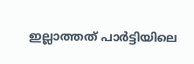ഇല്ലാത്തത് പാര്‍ട്ടിയിലെ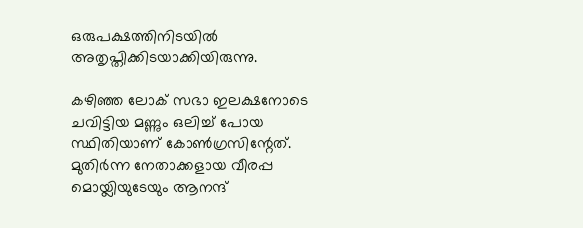ഒരുപക്ഷത്തിനിടയില്‍ അതൃപ്തിക്കിടയാക്കിയിരുന്നു.

കഴിഞ്ഞ ലോക് സഭാ ഇലക്ഷനോടെ ചവിട്ടിയ മണ്ണും ഒലിച്ച് പോയ സ്ഥിതിയാണ് കോണ്‍ഗ്രസിന്റേത്. മുതിര്‍ന്ന നേതാക്കളായ വീരപ്പ മൊയ്ലിയുടേയും ആനന്ദ്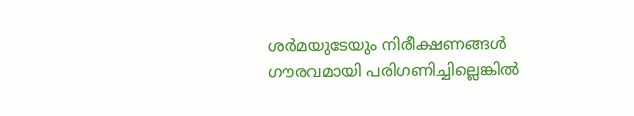ശര്‍മയുടേയും നിരീക്ഷണങ്ങള്‍ ഗൗരവമായി പരിഗണിച്ചില്ലെങ്കില്‍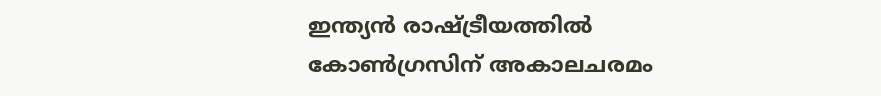ഇന്ത്യന്‍ രാഷ്ട്രീയത്തില്‍ കോണ്‍ഗ്രസിന് അകാലചരമം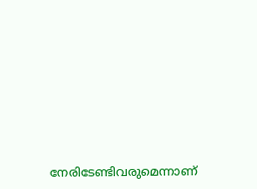നേരിടേണ്ടിവരുമെന്നാണ്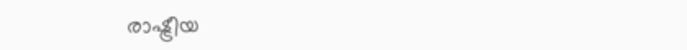രാഷ്ട്രീയ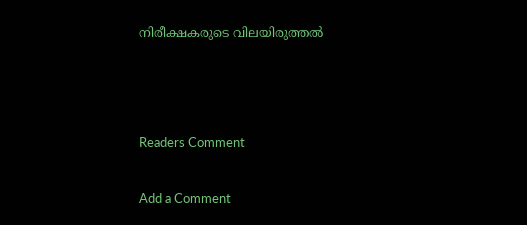നിരീക്ഷകരുടെ വിലയിരുത്തല്‍



Readers Comment

Add a Comment